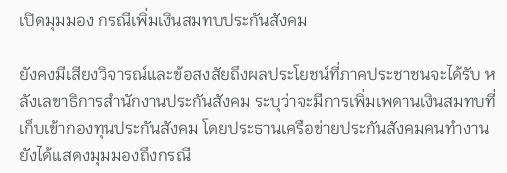เปิดมุมมอง กรณีเพิ่มเงินสมทบประกันสังคม

ยังคงมีเสียงวิจารณ์และข้อสงสัยถึงผลประโยชน์ที่ภาคประชาชนจะได้รับ หลังเลขาธิการสำนักงานประกันสังคม ระบุว่าจะมีการเพิ่มเพดานเงินสมทบที่เก็บเข้ากองทุนประกันสังคม โดยประธานเครือข่ายประกันสังคมคนทำงาน ยังได้แสดงมุมมองถึงกรณี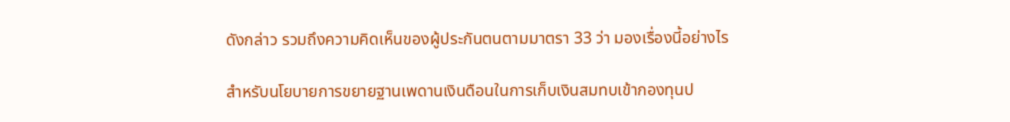ดังกล่าว รวมถึงความคิดเห็นของผู้ประกันตนตามมาตรา 33 ว่า มองเรื่องนี้อย่างไร

สำหรับนโยบายการขยายฐานเพดานเงินดือนในการเก็บเงินสมทบเข้ากองทุนป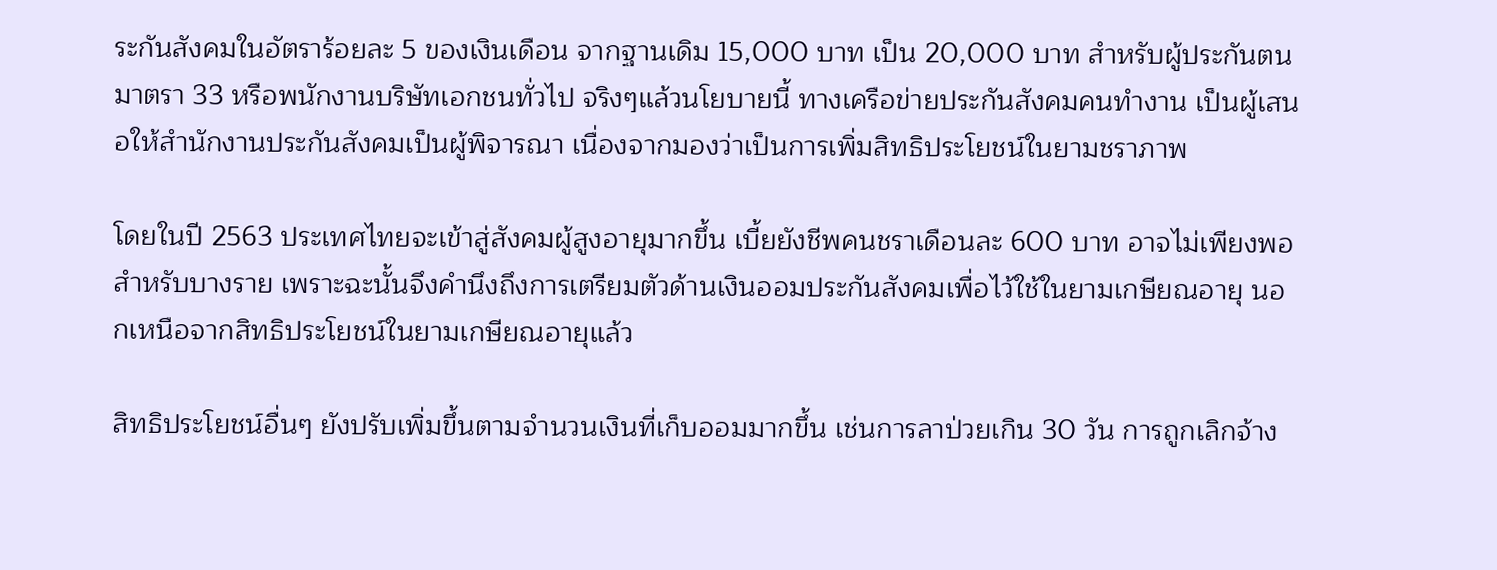ระกันสังคมในอัตราร้อยละ 5 ของเงินเดือน จากฐานเดิม 15,000 บาท เป็น 20,000 บาท สำหรับผู้ประกันตนมาตรา 33 หรือพนักงานบริษัทเอกชนทั่วไป จริงๆแล้วนโยบายนี้ ทางเครือข่ายประกันสังคมคนทำงาน เป็นผู้เสนอให้สำนักงานประกันสังคมเป็นผู้พิจารณา เนื่องจากมองว่าเป็นการเพิ่มสิทธิประโยชน์ในยามชราภาพ

โดยในปี 2563 ประเทศไทยจะเข้าสู่สังคมผู้สูงอายุมากขึ้น เบี้ยยังชีพคนชราเดือนละ 600 บาท อาจไม่เพียงพอสำหรับบางราย เพราะฉะนั้นจึงคำนึงถึงการเตรียมตัวด้านเงินออมประกันสังคมเพื่อไว้ใช้ในยามเกษียณอายุ นอกเหนือจากสิทธิประโยชน์ในยามเกษียณอายุแล้ว

สิทธิประโยชน์อื่นๆ ยังปรับเพิ่มขึ้นตามจำนวนเงินที่เก็บออมมากขึ้น เช่นการลาป่วยเกิน 30 วัน การถูกเลิกจ้าง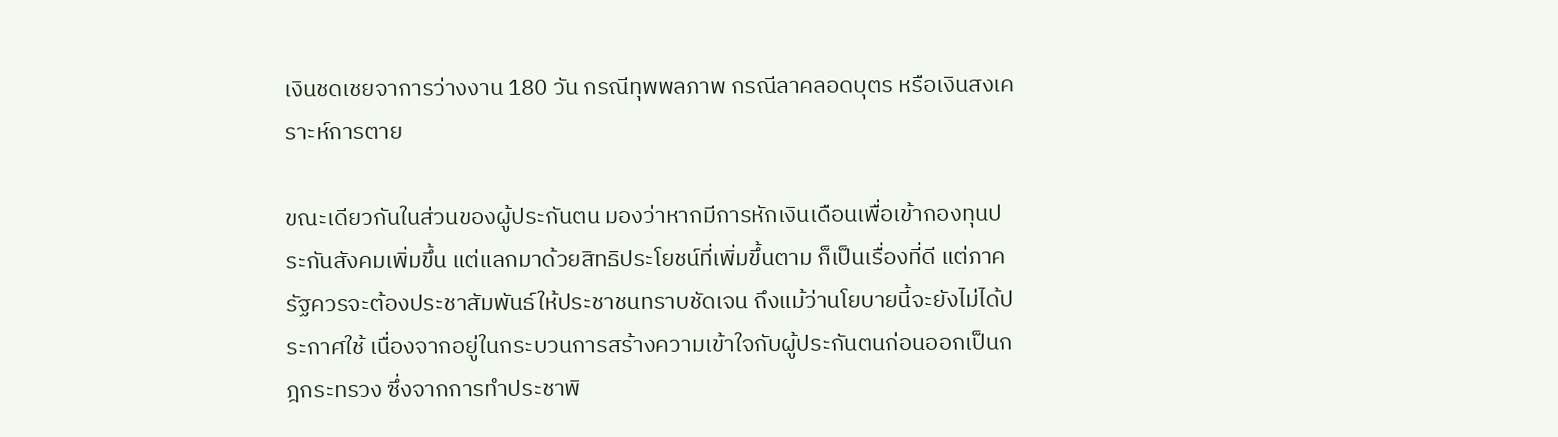เงินชดเชยจาการว่างงาน 180 วัน กรณีทุพพลภาพ กรณีลาคลอดบุตร หรือเงินสงเคราะห์การตาย

ขณะเดียวกันในส่วนของผู้ประกันตน มองว่าหากมีการหักเงินเดือนเพื่อเข้ากองทุนประกันสังคมเพิ่มขึ้น แต่แลกมาด้วยสิทธิประโยชน์ที่เพิ่มขึ้นตาม ก็เป็นเรื่องที่ดี แต่ภาครัฐควรจะต้องประชาสัมพันธ์ให้ประชาชนทราบชัดเจน ถึงแม้ว่านโยบายนี้จะยังไม่ได้ประกาศใช้ เนื่องจากอยู่ในกระบวนการสร้างความเข้าใจกับผู้ประกันตนก่อนออกเป็นกฎกระทรวง ซึ่งจากการทำประชาพิ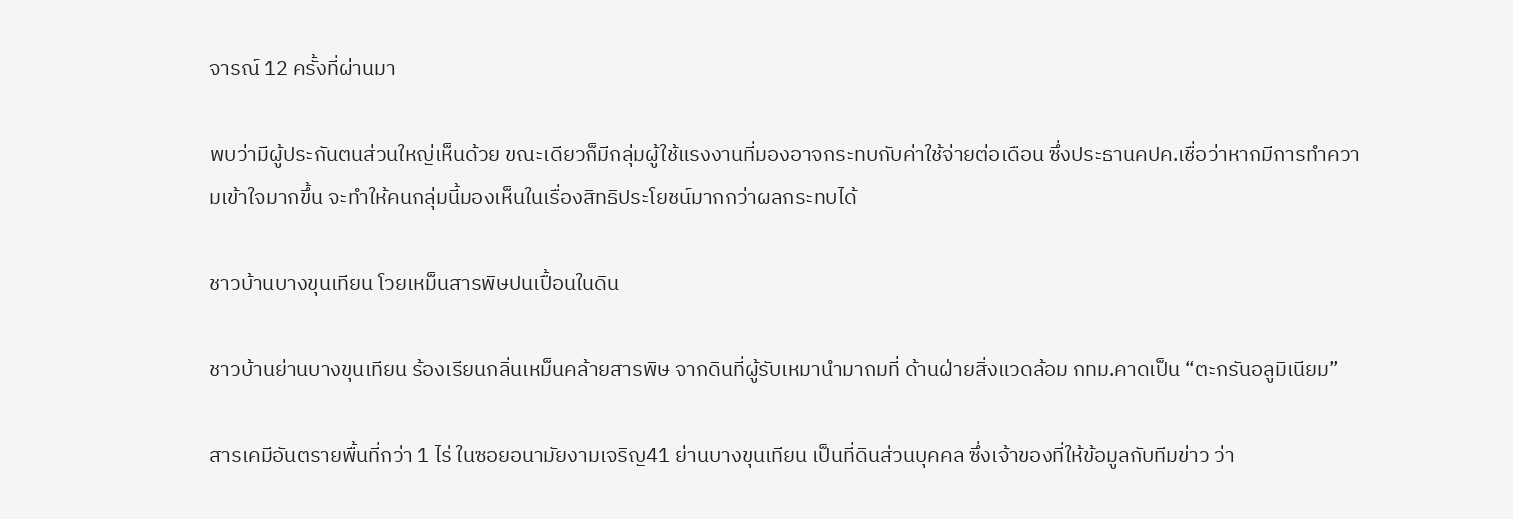จารณ์ 12 ครั้งที่ผ่านมา

พบว่ามีผู้ประกันตนส่วนใหญ่เห็นด้วย ขณะเดียวก็มีกลุ่มผู้ใช้แรงงานที่มองอาจกระทบกับค่าใช้จ่ายต่อเดือน ซึ่งประธานคปค.เชื่อว่าหากมีการทำความเข้าใจมากขึ้น จะทำให้คนกลุ่มนี้มองเห็นในเรื่องสิทธิประโยชน์มากกว่าผลกระทบได้

ชาวบ้านบางขุนเทียน โวยเหม็นสารพิษปนเปื้อนในดิน

ชาวบ้านย่านบางขุนเทียน ร้องเรียนกลิ่นเหม็นคล้ายสารพิษ จากดินที่ผู้รับเหมานำมาถมที่ ด้านฝ่ายสิ่งแวดล้อม กทม.คาดเป็น “ตะกรันอลูมิเนียม”

สารเคมีอันตรายพื้นที่กว่า 1 ไร่ ในซอยอนามัยงามเจริญ41 ย่านบางขุนเทียน เป็นที่ดินส่วนบุคคล ซึ่งเจ้าของที่ให้ข้อมูลกับทีมข่าว ว่า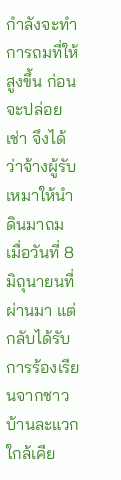กำลังจะทำการถมที่ให้สูงขึ้น ก่อนจะปล่อยเช่า จึงได้ว่าจ้างผู้รับเหมาให้นำดินมาถม เมื่อวันที่ 8 มิถุนายนที่ผ่านมา แต่กลับได้รับการร้องเรียนจากชาวบ้านละแวกใกล้เคีย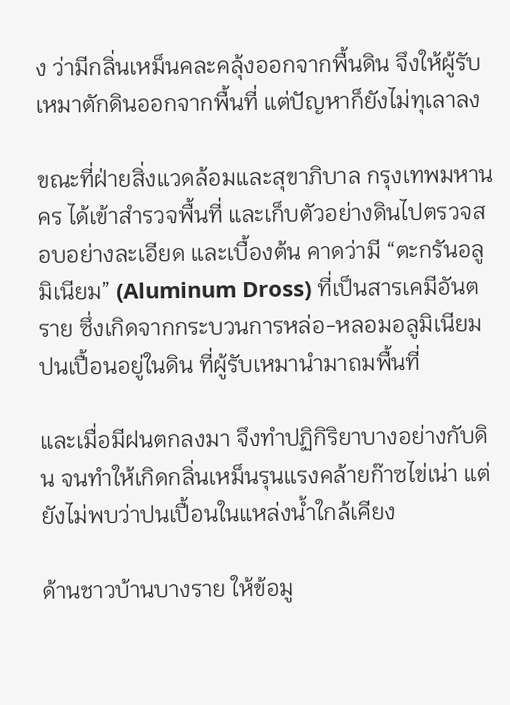ง ว่ามีกลิ่นเหม็นคละคลุ้งออกจากพื้นดิน จึงให้ผู้รับเหมาตักดินออกจากพื้นที่ แต่ปัญหาก็ยังไม่ทุเลาลง

ขณะที่ฝ่ายสิ่งแวดล้อมและสุขาภิบาล กรุงเทพมหานคร ได้เข้าสำรวจพื้นที่ และเก็บตัวอย่างดินไปตรวจสอบอย่างละเอียด และเบื้องต้น คาดว่ามี “ตะกรันอลูมิเนียม” (Aluminum Dross) ที่เป็นสารเคมีอันตราย ซึ่งเกิดจากกระบวนการหล่อ-หลอมอลูมิเนียม ปนเปื้อนอยู่ในดิน ที่ผู้รับเหมานำมาถมพื้นที่

และเมื่อมีฝนตกลงมา จึงทำปฏิกิริยาบางอย่างกับดิน จนทำให้เกิดกลิ่นเหม็นรุนแรงคล้ายก๊าซไข่เน่า แต่ยังไม่พบว่าปนเปื้อนในแหล่งน้ำใกล้เคียง

ด้านชาวบ้านบางราย ให้ข้อมู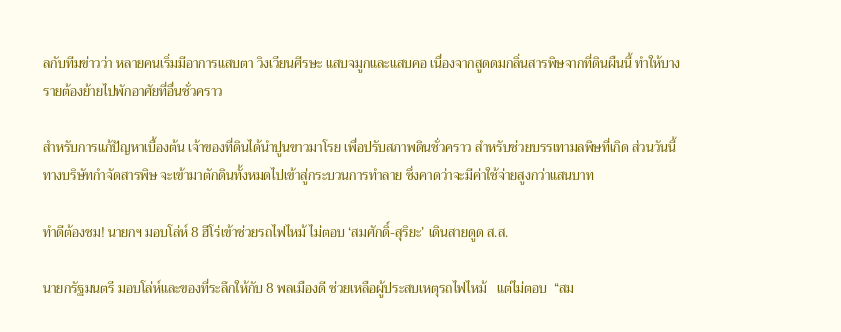ลกับทีมข่าวว่า หลายคนเริ่มมีอาการแสบตา วิงเวียนศีรษะ แสบจมูกและแสบคอ เนื่องจากสูดดมกลิ่นสารพิษจากที่ดินผืนนี้ ทำให้บางรายต้องย้ายไปพักอาศัยที่อื่นชั่วคราว

สำหรับการแก้ปัญหาเบื้องต้น เจ้าของที่ดินได้นำปูนขาวมาโรย เพื่อปรับสภาพดินชั่วคราว สำหรับช่วยบรรเทามลพิษที่เกิด ส่วนวันนี้ ทางบริษัทกำจัดสารพิษ จะเข้ามาตักดินทั้งหมดไปเข้าสู่กระบวนการทำลาย ซึ่งคาดว่าจะมีค่าใช้จ่ายสูงกว่าแสนบาท

ทำดีต้องชม! นายกฯ มอบโล่ห์ 8 ฮีโร่เข้าช่วยรถไฟไหม้ ไม่ตอบ ‘สมศักดิ์-สุริยะ’ เดินสายดูด ส.ส.

นายกรัฐมนตรี มอบโล่ห์และของที่ระลึกให้กับ 8 พลเมืองดี ช่วยเหลือผู้ประสบเหตุรถไฟไหม้   แต่ไม่ตอบ  “สม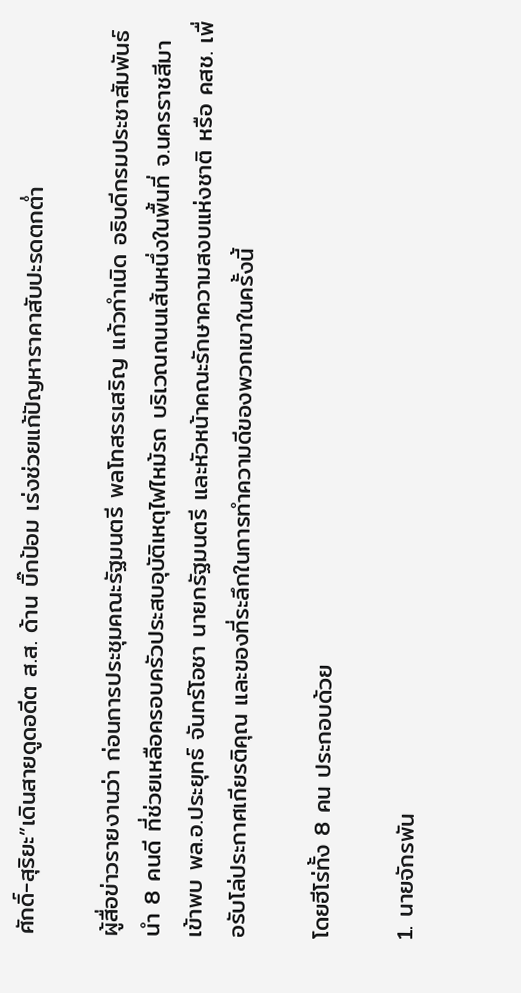ศักดิ์-สุริยะ”เดินสายดูดอดีต ส.ส. ด้าน บิ๊กป้อม เร่งช่วยแก้ปัญหาราคาสับปะรดตกต่ำ

ผู้สื่อข่าวรายงานว่า ก่อนการประชุมคณะรัฐมนตรี พลโทสรรเสริญ แก้วกำเนิด อธิบดีกรมประชาสัมพันธ์ นำ 8 คนดี ที่ช่วยเหลือครอบครัวประสบอุบัติเหตุไฟไหม้รถ บริเวณถนนเส้นหนึ่งในพื้นที่ จ.นครราชสีมา เข้าพบ พล.อ.ประยุทธ์ จันทร์โอชา นายกรัฐมนตรี และหัวหน้าคณะรักษาความสงบแห่งชาติ หรือ คสช. เพื่อรับโล่ประกาศเกียรติคุณ และของที่ระลึกในการทำความดีของพวกเขาในครั้งนี้

โดยฮีโร่ทั้ง 8 คน ประกอบด้วย

1. นายจักรพัน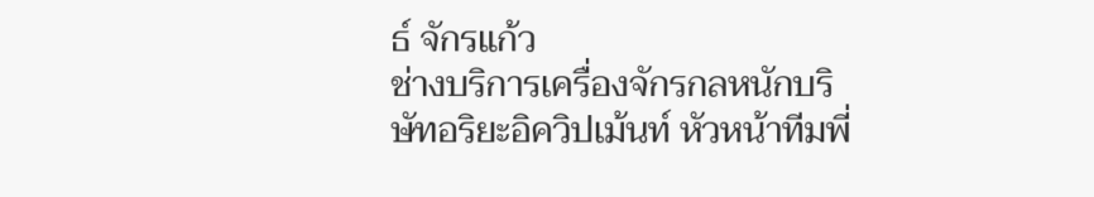ธ์ จักรแก้ว
ช่างบริการเครื่องจักรกลหนักบริษัทอริยะอิควิปเม้นท์ หัวหน้าทีมพี่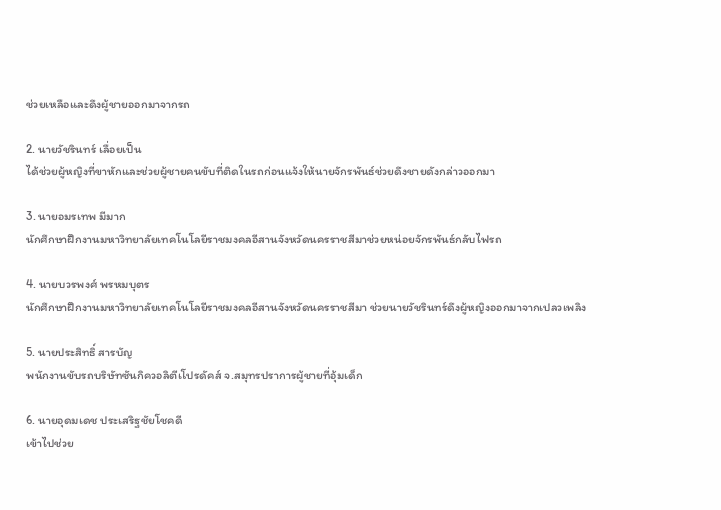ช่วยเหลือและดึงผู้ชายออกมาจากรถ

2. นายวัชรินทร์ เลื่อยเป็น
ได้ช่วยผู้หญิงที่ขาหักและช่วยผู้ชายคนขับที่ติดในรถก่อนแจ้งให้นายจักรพันธ์ช่วยดึงชายดังกล่าวออกมา

3. นายอมรเทพ มีมาก
นักศึกษาฝึกงานมหาวิทยาลัยเทคโนโลยีราชมงคลอีสานจังหวัดนครราชสีมาช่วยหน่อยจักรพันธ์กลับไฟรถ

4. นายบวรพงศ์ พรหมบุตร
นักศึกษาฝึกงานมหาวิทยาลัยเทคโนโลยีราชมงคลอีสานจังหวัดนครราชสีมา ช่วยนายวัชรินทร์ดึงผู้หญิงออกมาจากเปลวเพลิง

5. นายประสิทธิ์ สารบัญ
พนักงานขับรถบริษัทซันกิควอลิตีเโปรดัคส์ จ.สมุทรปราการผู้ชายที่อุ้มเด็ก

6. นายอุดมเดช ประเสริฐชัยโชคดี
เข้าไปช่วย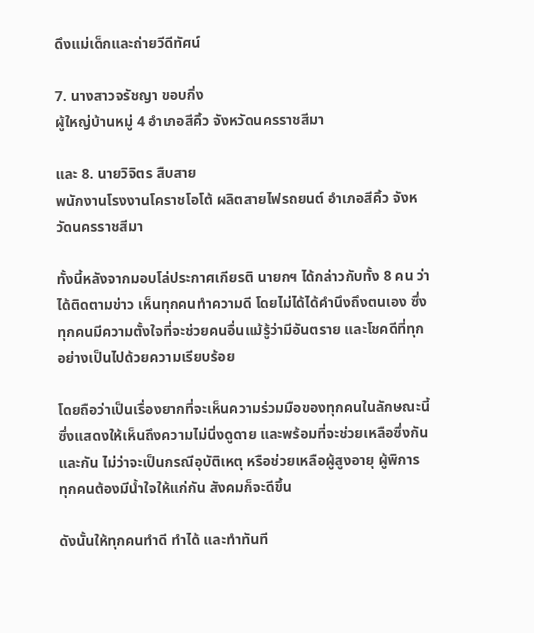ดึงแม่เด็กและถ่ายวีดีทัศน์

7. นางสาวจรัชญา ขอบกิ่ง
ผู้ใหญ่บ้านหมู่ 4 อำเภอสีคิ้ว จังหวัดนครราชสีมา

และ 8. นายวิจิตร สืบสาย
พนักงานโรงงานโคราชโอโต้ ผลิตสายไฟรถยนต์ อำเภอสีคิ้ว จังหวัดนครราชสีมา

ทั้งนี้หลังจากมอบโล่ประกาศเกียรติ นายกฯ ได้กล่าวกับทั้ง 8 คน ว่า  ได้ติดตามข่าว เห็นทุกคนทำความดี โดยไม่ได้ได้คำนึงถึงตนเอง ซึ่งทุกคนมีความตั้งใจที่จะช่วยคนอื่นแม้รู้ว่ามีอันตราย และโชคดีที่ทุกอย่างเป็นไปด้วยความเรียบร้อย

โดยถือว่าเป็นเรื่องยากที่จะเห็นความร่วมมือของทุกคนในลักษณะนี้ ซึ่งแสดงให้เห็นถึงความไม่นิ่งดูดาย และพร้อมที่จะช่วยเหลือซึ่งกันและกัน ไม่ว่าจะเป็นกรณีอุบัติเหตุ หรือช่วยเหลือผู้สูงอายุ ผู้พิการ ทุกคนต้องมีน้ำใจให้แก่กัน สังคมก็จะดีขึ้น

ดังนั้นให้ทุกคนทำดี ทำได้ และทำทันที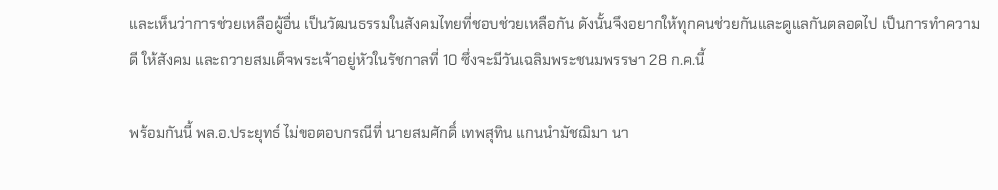และเห็นว่าการช่วยเหลือผู้อื่น เป็นวัฒนธรรมในสังคมไทยที่ชอบช่วยเหลือกัน ดังนั้นจึงอยากให้ทุกคนช่วยกันและดูแลกันตลอดไป เป็นการทำความดี ให้สังคม และถวายสมเด็จพระเจ้าอยู่หัวในรัชกาลที่ 10 ซึ่งจะมีวันเฉลิมพระชนมพรรษา 28 ก.ค.นี้

พร้อมกันนี้ พล.อ.ประยุทธ์ ไม่ขอตอบกรณีที่ นายสมศักดิ์ เทพสุทิน แกนนำมัชฌิมา นา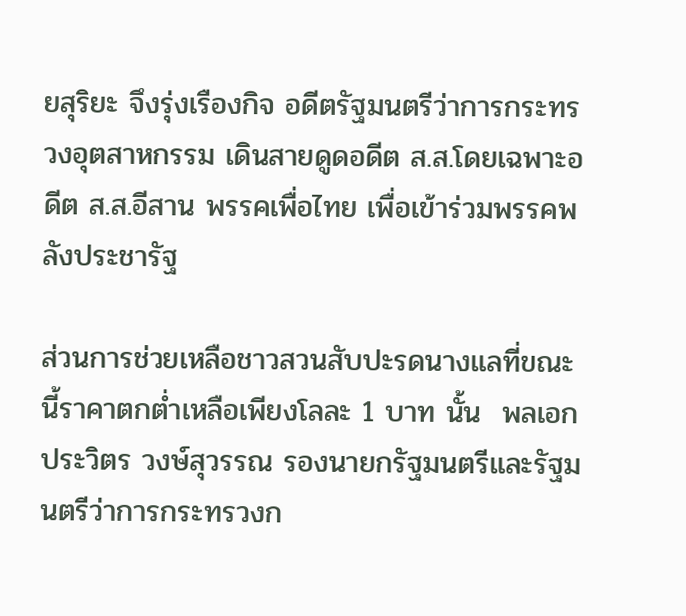ยสุริยะ จึงรุ่งเรืองกิจ อดีตรัฐมนตรีว่าการกระทรวงอุตสาหกรรม เดินสายดูดอดีต ส.ส.โดยเฉพาะอดีต ส.ส.อีสาน พรรคเพื่อไทย เพื่อเข้าร่วมพรรคพลังประชารัฐ

ส่วนการช่วยเหลือชาวสวนสับปะรดนางแลที่ขณะนี้ราคาตกต่ำเหลือเพียงโลละ 1 บาท นั้น  พลเอกประวิตร วงษ์สุวรรณ รองนายกรัฐมนตรีและรัฐมนตรีว่าการกระทรวงก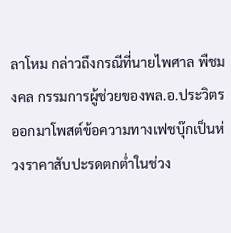ลาโหม กล่าวถึงกรณีที่นายไพศาล พืชมงคล กรรมการผู้ช่วยของพล.อ.ประวิตร ออกมาโพสต์ข้อความทางเฟชบุ๊กเป็นห่วงราคาสับปะรดตกต่ำในช่วง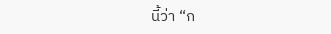นี้ว่า “ก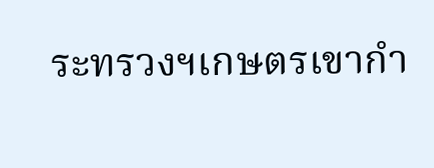ระทรวงฯเกษตรเขากำ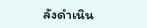ลังดำเนิน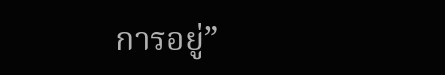การอยู่”